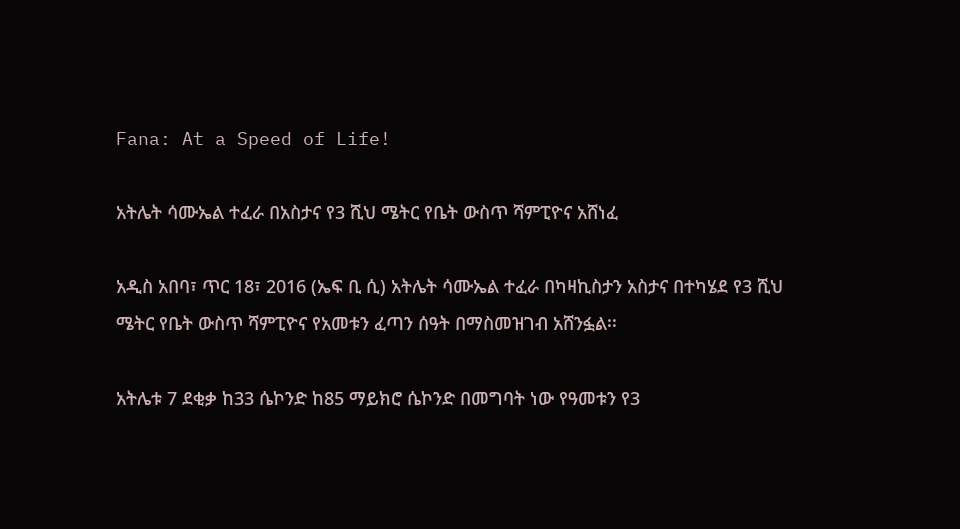Fana: At a Speed of Life!

አትሌት ሳሙኤል ተፈራ በአስታና የ3 ሺህ ሜትር የቤት ውስጥ ሻምፒዮና አሸነፈ

አዲስ አበባ፣ ጥር 18፣ 2016 (ኤፍ ቢ ሲ) አትሌት ሳሙኤል ተፈራ በካዛኪስታን አስታና በተካሄደ የ3 ሺህ ሜትር የቤት ውስጥ ሻምፒዮና የአመቱን ፈጣን ሰዓት በማስመዝገብ አሸንፏል፡፡

አትሌቱ 7 ደቂቃ ከ33 ሴኮንድ ከ85 ማይክሮ ሴኮንድ በመግባት ነው የዓመቱን የ3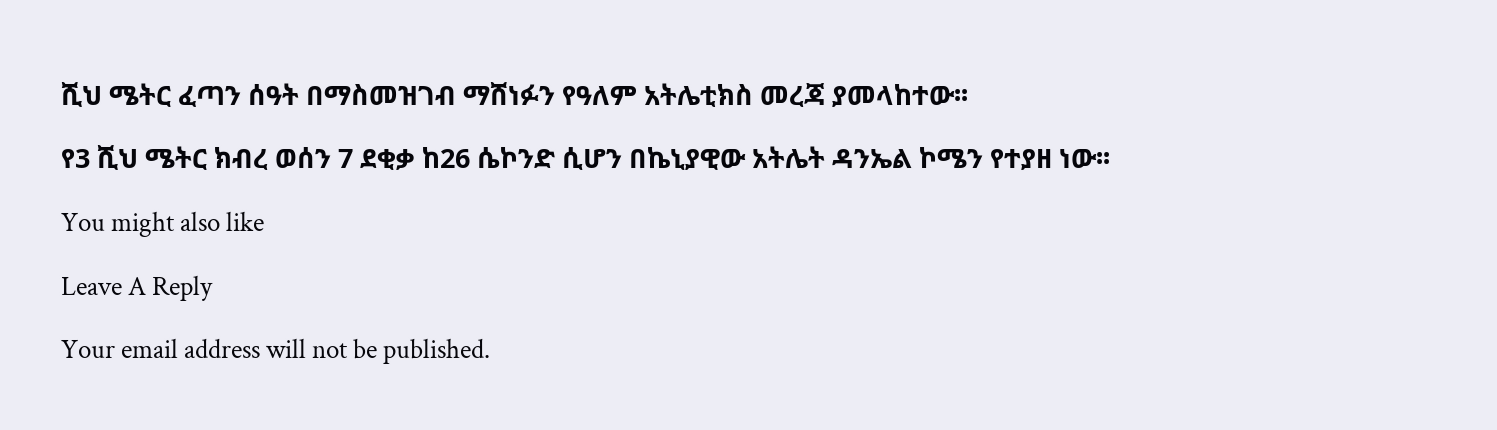ሺህ ሜትር ፈጣን ሰዓት በማስመዝገብ ማሸነፉን የዓለም አትሌቲክስ መረጃ ያመላከተው፡፡

የ3 ሺህ ሜትር ክብረ ወሰን 7 ደቂቃ ከ26 ሴኮንድ ሲሆን በኬኒያዊው አትሌት ዳንኤል ኮሜን የተያዘ ነው፡፡

You might also like

Leave A Reply

Your email address will not be published.